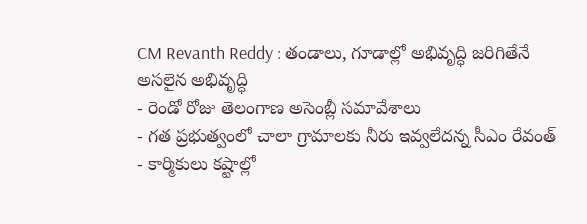CM Revanth Reddy : తండాలు, గూడాల్లో అభివృద్ధి జరిగితేనే అసలైన అభివృద్ధి
- రెండో రోజు తెలంగాణ అసెంబ్లీ సమావేశాలు
- గత ప్రభుత్వంలో చాలా గ్రామాలకు నీరు ఇవ్వలేదన్న సీఎం రేవంత్
- కార్మికులు కష్టాల్లో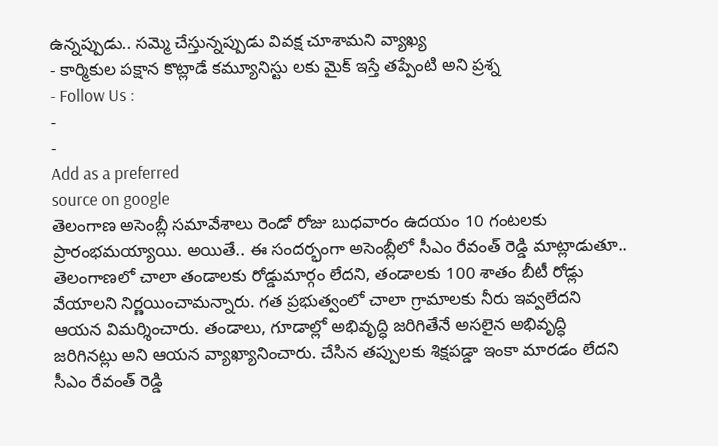ఉన్నప్పుడు.. సమ్మె చేస్తున్నప్పుడు వివక్ష చూశామని వ్యాఖ్య
- కార్మికుల పక్షాన కొట్లాడే కమ్యూనిస్టు లకు మైక్ ఇస్తే తప్పేంటి అని ప్రశ్న
- Follow Us :
-
-
Add as a preferred
source on google
తెలంగాణ అసెంబ్లీ సమావేశాలు రెండో రోజు బుధవారం ఉదయం 10 గంటలకు ప్రారంభమయ్యాయి. అయితే.. ఈ సందర్భంగా అసెంబ్లీలో సీఎం రేవంత్ రెడ్డి మాట్లాడుతూ.. తెలంగాణలో చాలా తండాలకు రోడ్డుమార్గం లేదని, తండాలకు 100 శాతం బీటీ రోడ్లు వేయాలని నిర్ణయించామన్నారు. గత ప్రభుత్వంలో చాలా గ్రామాలకు నీరు ఇవ్వలేదని ఆయన విమర్శించారు. తండాలు, గూడాల్లో అభివృద్ధి జరిగితేనే అసలైన అభివృద్ధి జరిగినట్లు అని ఆయన వ్యాఖ్యానించారు. చేసిన తప్పులకు శిక్షపడ్డా ఇంకా మారడం లేదని సీఎం రేవంత్ రెడ్డి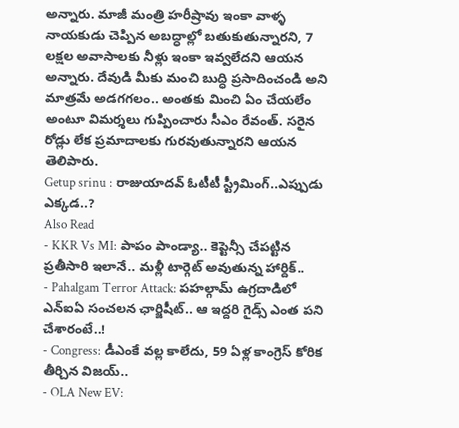అన్నారు. మాజీ మంత్రి హరీష్రావు ఇంకా వాళ్ళ నాయకుడు చెప్పిన అబద్ధాల్లో బతుకుతున్నారని, 7 లక్షల అవాసాలకు నీళ్లు ఇంకా ఇవ్వలేదని ఆయన అన్నారు. దేవుడి మీకు మంచి బుద్ధి ప్రసాదించండి అని మాత్రమే అడగగలం.. అంతకు మించి ఏం చేయలేం అంటూ విమర్శలు గుప్పించారు సీఎం రేవంత్. సరైన రోడ్లు లేక ప్రమాదాలకు గురవుతున్నారని ఆయన తెలిపారు.
Getup srinu : రాజుయాదవ్ ఓటీటీ స్ట్రీమింగ్..ఎప్పుడు ఎక్కడ..?
Also Read
- KKR Vs MI: పాపం పాండ్యా.. కెప్టెన్సీ చేపట్టిన ప్రతీసారి ఇలానే.. మళ్లీ టార్గెట్ అవుతున్న హార్దిక్..
- Pahalgam Terror Attack: పహల్గామ్ ఉగ్రదాడిలో ఎన్ఐఏ సంచలన ఛార్జిషీట్.. ఆ ఇద్దరి గైడ్స్ ఎంత పని చేశారంటే..!
- Congress: డీఎంకే వల్ల కాలేదు, 59 ఏళ్ల కాంగ్రెస్ కోరిక తీర్చిన విజయ్..
- OLA New EV: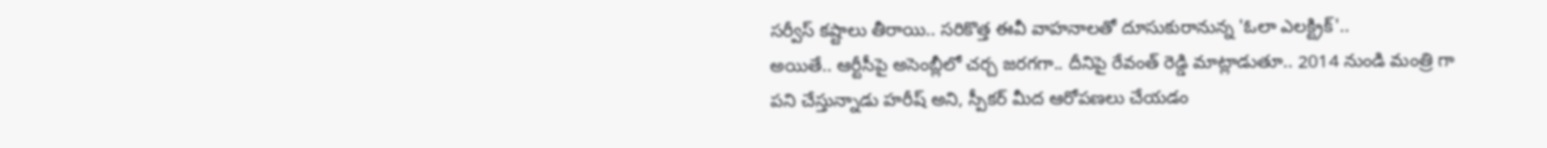సర్వీస్ కష్టాలు తీరాయి.. సరికొత్త ఈవీ వాహనాలతో దూసుకురానున్న 'ఓలా ఎలక్ట్రిక్'..
అయితే.. ఆర్టీసీపై అసెంబ్లీలో చర్చ జరగగా.. దీనిపై రేవంత్ రెడ్డి మాట్లాడుతూ.. 2014 నుండి మంత్రి గా పని చేస్తున్నాడు హరీష్ అని, స్పీకర్ మీద ఆరోపణలు చేయడం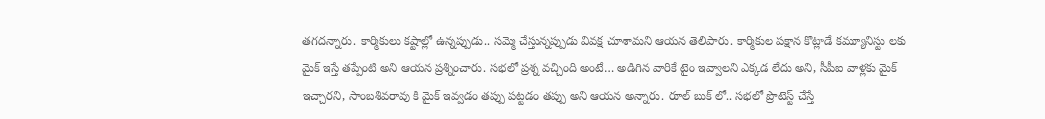తగదన్నారు. కార్మికులు కష్టాల్లో ఉన్నప్పుడు.. సమ్మె చేస్తున్నప్పుడు వివక్ష చూశామని ఆయన తెలిపారు. కార్మికుల పక్షాన కొట్లాడే కమ్యూనిస్టు లకు మైక్ ఇస్తే తప్పేంటి అని ఆయన ప్రశ్నించారు. సభలో ప్రశ్న వచ్చింది అంటే… అడిగిన వారికే టైం ఇవ్వాలని ఎక్కడ లేదు అని, సీపీఐ వాళ్లకు మైక్ ఇచ్చారని, సాంబశివరావు కి మైక్ ఇవ్వడం తప్పు పట్టడం తప్పు అని ఆయన అన్నారు. రూల్ బుక్ లో.. సభలో ప్రొటెస్ట్ చేస్తే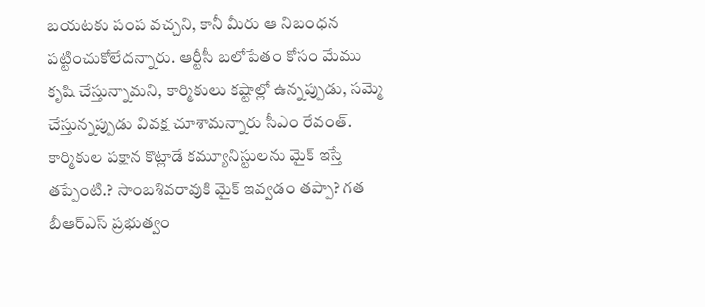బయటకు పంప వచ్చని, కానీ మీరు ఆ నిబంధన పట్టించుకోలేదన్నారు. ఆర్టీసీ బలోపేతం కోసం మేము కృషి చేస్తున్నామని, కార్మికులు కష్టాల్లో ఉన్నప్పుడు, సమ్మె చేస్తున్నప్పుడు వివక్ష చూశామన్నారు సీఎం రేవంత్. కార్మికుల పక్షాన కొట్లాడే కమ్యూనిస్టులను మైక్ ఇస్తే తప్పేంటి.? సాంబశివరావుకి మైక్ ఇవ్వడం తప్పా? గత బీఆర్ఎస్ ప్రభుత్వం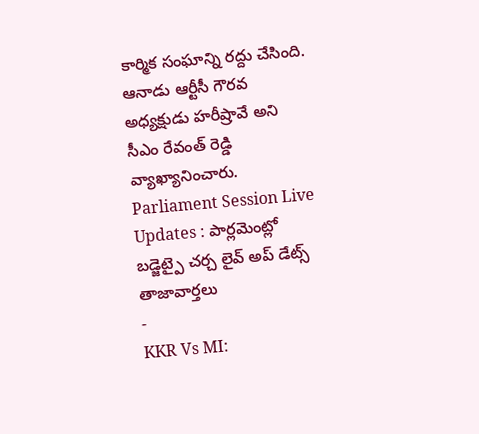కార్మిక సంఘాన్ని రద్దు చేసింది. ఆనాడు ఆర్టీసీ గౌరవ అధ్యక్షుడు హరీష్రావే అని సీఎం రేవంత్ రెడ్డి వ్యాఖ్యానించారు.
Parliament Session Live Updates : పార్లమెంట్లో బడ్జెట్పై చర్చ లైవ్ అప్ డేట్స్
తాజావార్తలు
-
KKR Vs MI: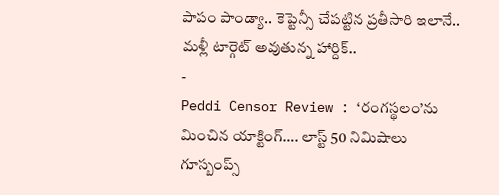పాపం పాండ్యా.. కెప్టెన్సీ చేపట్టిన ప్రతీసారి ఇలానే.. మళ్లీ టార్గెట్ అవుతున్న హార్దిక్..
-
Peddi Censor Review : ‘రంగస్థలం’ను మించిన యాక్టింగ్…. లాస్ట్ 50 నిమిషాలు గూస్బంప్స్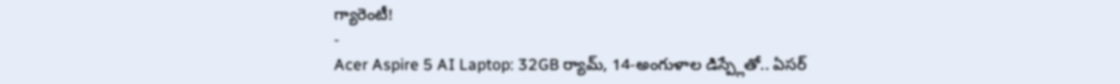గ్యారెంటీ!
-
Acer Aspire 5 AI Laptop: 32GB ర్యామ్, 14-అంగుళాల డిస్ప్లేతో.. ఏసర్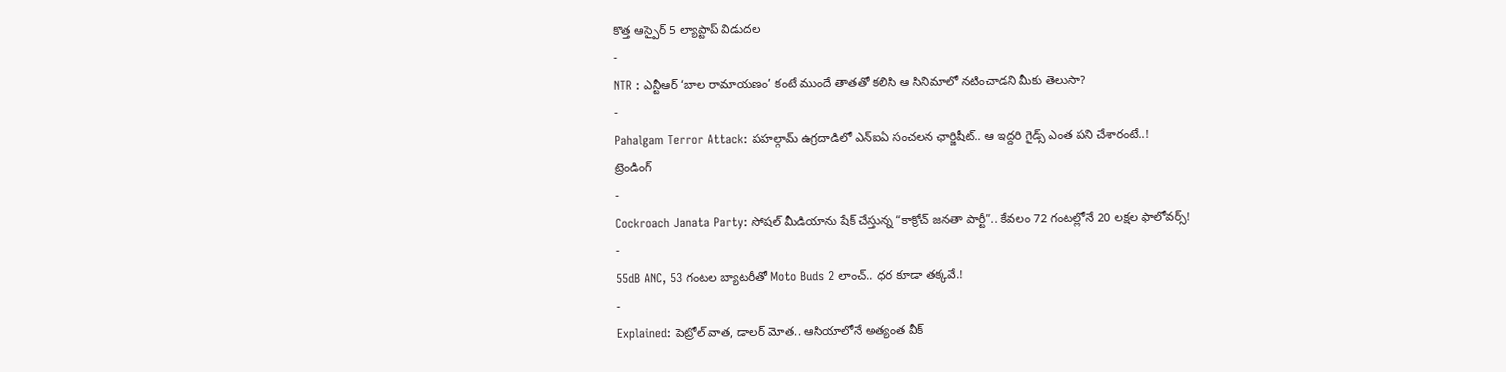కొత్త ఆస్పైర్ 5 ల్యాప్టాప్ విడుదల
-
NTR : ఎన్టీఆర్ ‘బాల రామాయణం’ కంటే ముందే తాతతో కలిసి ఆ సినిమాలో నటించాడని మీకు తెలుసా?
-
Pahalgam Terror Attack: పహల్గామ్ ఉగ్రదాడిలో ఎన్ఐఏ సంచలన ఛార్జిషీట్.. ఆ ఇద్దరి గైడ్స్ ఎంత పని చేశారంటే..!
ట్రెండింగ్
-
Cockroach Janata Party: సోషల్ మీడియాను షేక్ చేస్తున్న “కాక్రోచ్ జనతా పార్టీ”.. కేవలం 72 గంటల్లోనే 20 లక్షల ఫాలోవర్స్!
-
55dB ANC, 53 గంటల బ్యాటరీతో Moto Buds 2 లాంచ్.. ధర కూడా తక్కవే.!
-
Explained: పెట్రోల్ వాత, డాలర్ మోత.. ఆసియాలోనే అత్యంత వీక్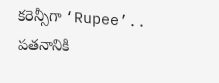కరెన్సీగా ‘Rupee’.. పతనానికి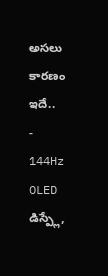అసలు కారణం ఇదే..
-
144Hz OLED డిస్ప్లే,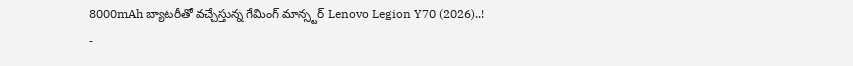8000mAh బ్యాటరీతో వచ్చేస్తున్న గేమింగ్ మాన్స్టర్ Lenovo Legion Y70 (2026)..!
-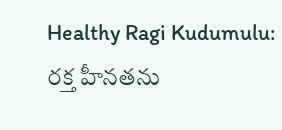Healthy Ragi Kudumulu: రక్త హీనతను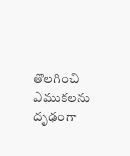తొలగించి ఎముకలను దృఢంగా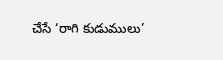చేసే ‘రాగి కుడుములు’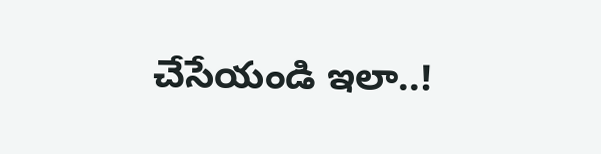చేసేయండి ఇలా..!